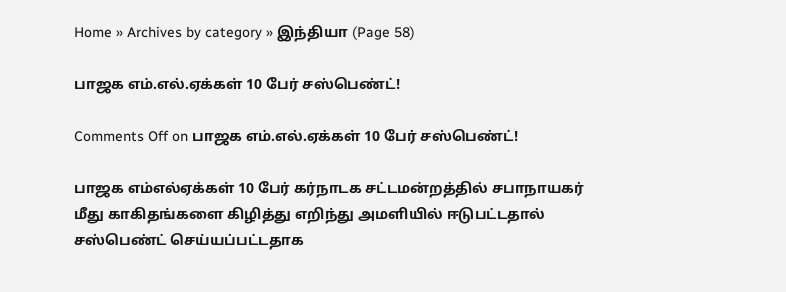Home » Archives by category » இந்தியா (Page 58)

பாஜக எம்.எல்.ஏக்கள் 10 பேர் சஸ்பெண்ட்!

Comments Off on பாஜக எம்.எல்.ஏக்கள் 10 பேர் சஸ்பெண்ட்!

பாஜக எம்எல்ஏக்கள் 10 பேர் கர்நாடக சட்டமன்றத்தில் சபாநாயகர் மீது காகிதங்களை கிழித்து எறிந்து அமளியில் ஈடுபட்டதால் சஸ்பெண்ட் செய்யப்பட்டதாக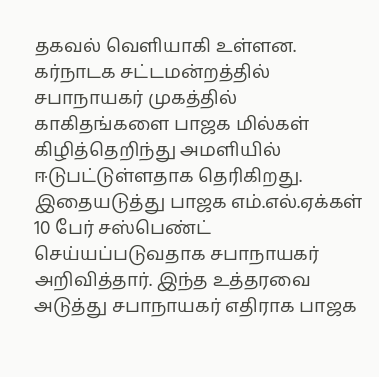தகவல் வெளியாகி உள்ளன. கர்நாடக சட்டமன்றத்தில் சபாநாயகர் முகத்தில் காகிதங்களை பாஜக மில்கள் கிழித்தெறிந்து அமளியில் ஈடுபட்டுள்ளதாக தெரிகிறது. இதையடுத்து பாஜக எம்.எல்.ஏக்கள் 10 பேர் சஸ்பெண்ட் செய்யப்படுவதாக சபாநாயகர் அறிவித்தார். இந்த உத்தரவை அடுத்து சபாநாயகர் எதிராக பாஜக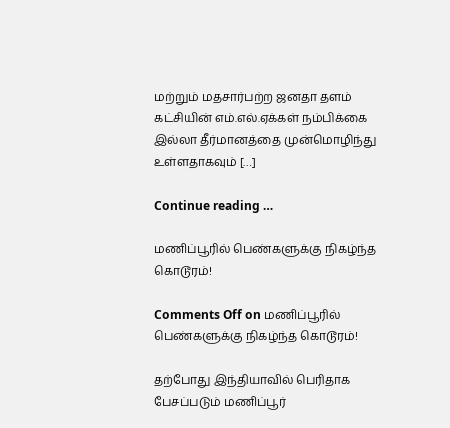மற்றும் மதசார்பற்ற ஜனதா தளம் கட்சியின் எம்.எல்.ஏக்கள் நம்பிக்கை இல்லா தீர்மானத்தை முன்மொழிந்து உள்ளதாகவும் […]

Continue reading …

மணிப்பூரில் பெண்களுக்கு நிகழ்ந்த கொடூரம்!

Comments Off on மணிப்பூரில் பெண்களுக்கு நிகழ்ந்த கொடூரம்!

தற்போது இந்தியாவில் பெரிதாக பேசப்படும் மணிப்பூர்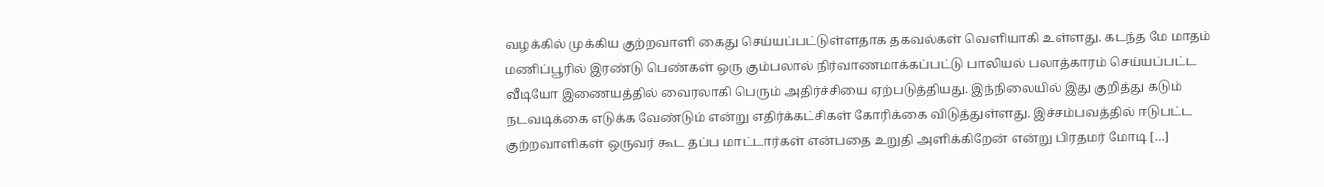வழக்கில் முக்கிய குற்றவாளி கைது செய்யப்பட்டுள்ளதாக தகவல்கள் வெளியாகி உள்ளது. கடந்த மே மாதம் மணிப்பூரில் இரண்டு பெண்கள் ஒரு கும்பலால் நிர்வாணமாக்கப்பட்டு பாலியல் பலாத்காரம் செய்யப்பட்ட வீடியோ இணையத்தில் வைரலாகி பெரும் அதிர்ச்சியை ஏற்படுத்தியது. இந்நிலையில் இது குறித்து கடும் நடவடிக்கை எடுக்க வேண்டும் என்று எதிர்க்கட்சிகள் கோரிக்கை விடுத்துள்ளது. இச்சம்பவத்தில் ஈடுபட்ட குற்றவாளிகள் ஒருவர் கூட தப்ப மாட்டார்கள் என்பதை உறுதி அளிக்கிறேன் என்று பிரதமர் மோடி […]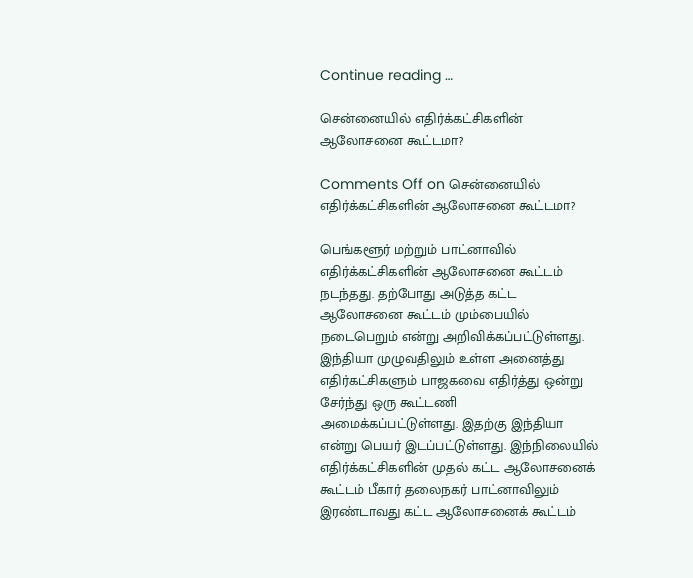Continue reading …

சென்னையில் எதிர்க்கட்சிகளின் ஆலோசனை கூட்டமா?

Comments Off on சென்னையில் எதிர்க்கட்சிகளின் ஆலோசனை கூட்டமா?

பெங்களூர் மற்றும் பாட்னாவில் எதிர்க்கட்சிகளின் ஆலோசனை கூட்டம் நடந்தது. தற்போது அடுத்த கட்ட ஆலோசனை கூட்டம் மும்பையில் நடைபெறும் என்று அறிவிக்கப்பட்டுள்ளது. இந்தியா முழுவதிலும் உள்ள அனைத்து எதிர்கட்சிகளும் பாஜகவை எதிர்த்து ஒன்று சேர்ந்து ஒரு கூட்டணி அமைக்கப்பட்டுள்ளது. இதற்கு இந்தியா என்று பெயர் இடப்பட்டுள்ளது. இந்நிலையில் எதிர்க்கட்சிகளின் முதல் கட்ட ஆலோசனைக் கூட்டம் பீகார் தலைநகர் பாட்னாவிலும் இரண்டாவது கட்ட ஆலோசனைக் கூட்டம்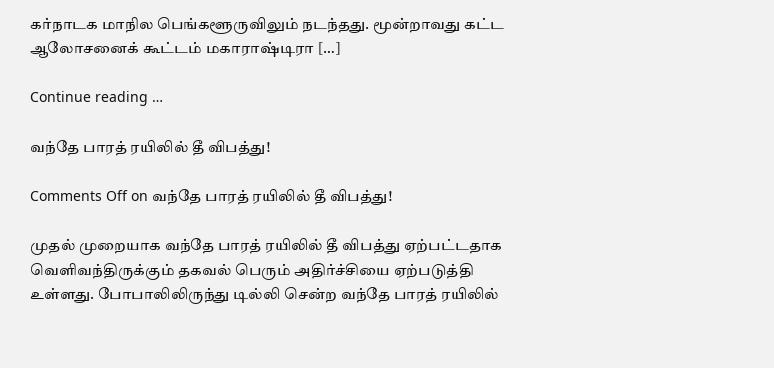கர்நாடக மாநில பெங்களூருவிலும் நடந்தது. மூன்றாவது கட்ட ஆலோசனைக் கூட்டம் மகாராஷ்டிரா […]

Continue reading …

வந்தே பாரத் ரயிலில் தீ விபத்து!

Comments Off on வந்தே பாரத் ரயிலில் தீ விபத்து!

முதல் முறையாக வந்தே பாரத் ரயிலில் தீ விபத்து ஏற்பட்டதாக வெளிவந்திருக்கும் தகவல் பெரும் அதிர்ச்சியை ஏற்படுத்தி உள்ளது. போபாலிலிருந்து டில்லி சென்ற வந்தே பாரத் ரயிலில்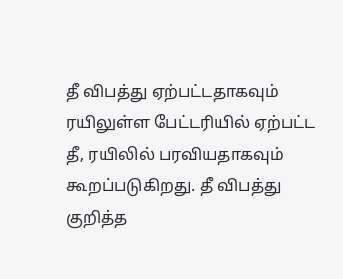தீ விபத்து ஏற்பட்டதாகவும் ரயிலுள்ள பேட்டரியில் ஏற்பட்ட தீ, ரயிலில் பரவியதாகவும் கூறப்படுகிறது. தீ விபத்து குறித்த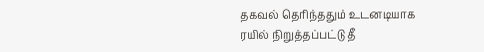தகவல் தெரிந்ததும் உடனடியாக ரயில் நிறுத்தப்பட்டு தீ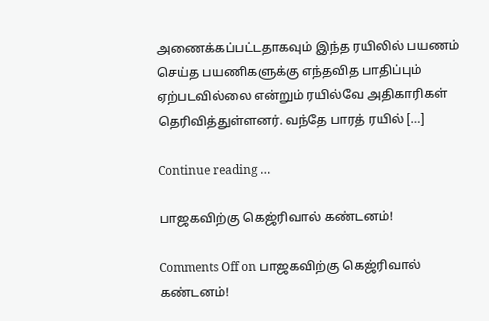அணைக்கப்பட்டதாகவும் இந்த ரயிலில் பயணம் செய்த பயணிகளுக்கு எந்தவித பாதிப்பும் ஏற்படவில்லை என்றும் ரயில்வே அதிகாரிகள் தெரிவித்துள்ளனர். வந்தே பாரத் ரயில் […]

Continue reading …

பாஜகவிற்கு கெஜ்ரிவால் கண்டனம்!

Comments Off on பாஜகவிற்கு கெஜ்ரிவால் கண்டனம்!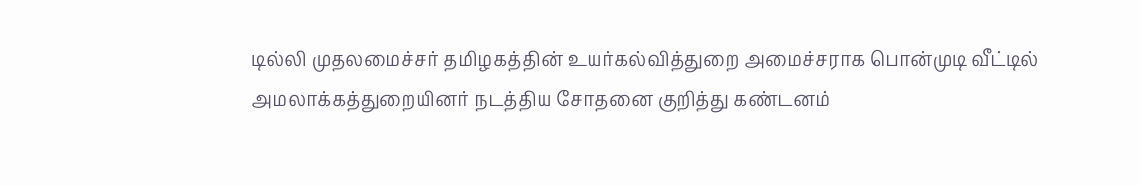டில்லி முதலமைச்சர் தமிழகத்தின் உயர்கல்வித்துறை அமைச்சராக பொன்முடி வீட்டில் அமலாக்கத்துறையினர் நடத்திய சோதனை குறித்து கண்டனம்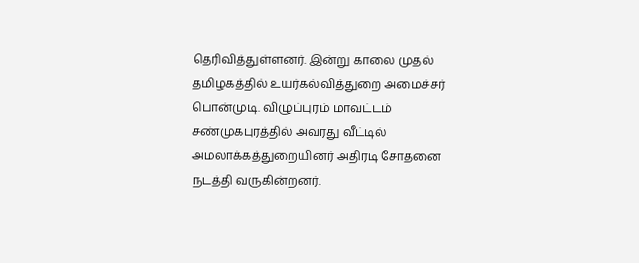தெரிவித்துள்ளனர். இன்று காலை முதல் தமிழகத்தில் உயர்கல்வித்துறை அமைச்சர் பொன்முடி. விழுப்புரம் மாவட்டம் சண்முகபுரத்தில் அவரது வீட்டில் அமலாக்கத்துறையினர் அதிரடி சோதனை நடத்தி வருகின்றனர்.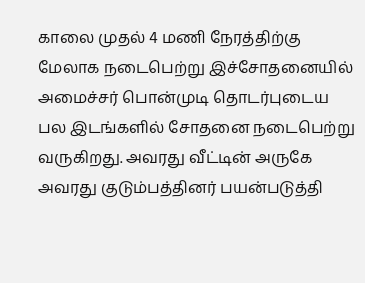காலை முதல் 4 மணி நேரத்திற்கு மேலாக நடைபெற்று இச்சோதனையில் அமைச்சர் பொன்முடி தொடர்புடைய பல இடங்களில் சோதனை நடைபெற்று வருகிறது. அவரது வீட்டின் அருகே அவரது குடும்பத்தினர் பயன்படுத்தி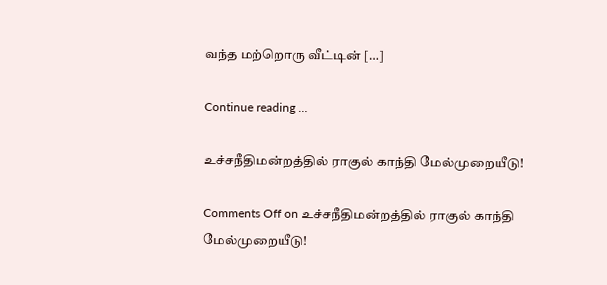வந்த மற்றொரு வீட்டின் […]

Continue reading …

உச்சநீதிமன்றத்தில் ராகுல் காந்தி மேல்முறையீடு!

Comments Off on உச்சநீதிமன்றத்தில் ராகுல் காந்தி மேல்முறையீடு!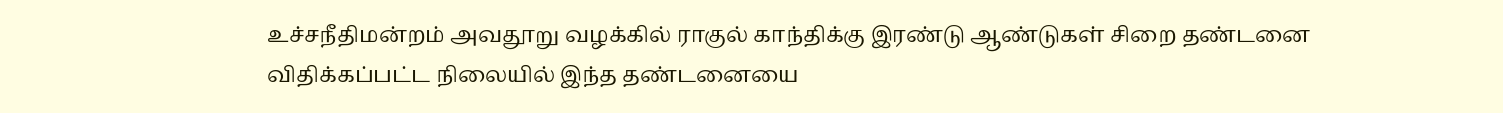உச்சநீதிமன்றம் அவதூறு வழக்கில் ராகுல் காந்திக்கு இரண்டு ஆண்டுகள் சிறை தண்டனை விதிக்கப்பட்ட நிலையில் இந்த தண்டனையை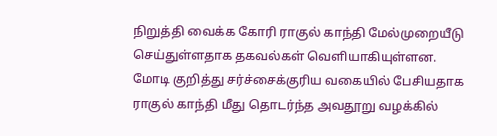நிறுத்தி வைக்க கோரி ராகுல் காந்தி மேல்முறையீடு செய்துள்ளதாக தகவல்கள் வெளியாகியுள்ளன. மோடி குறித்து சர்ச்சைக்குரிய வகையில் பேசியதாக ராகுல் காந்தி மீது தொடர்ந்த அவதூறு வழக்கில்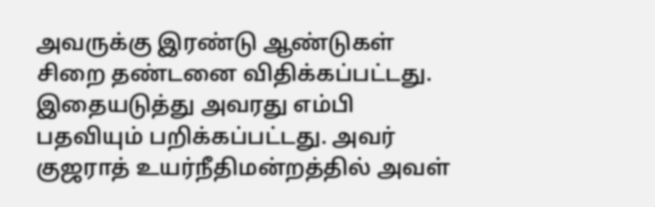அவருக்கு இரண்டு ஆண்டுகள் சிறை தண்டனை விதிக்கப்பட்டது. இதையடுத்து அவரது எம்பி பதவியும் பறிக்கப்பட்டது. அவர் குஜராத் உயர்நீதிமன்றத்தில் அவள்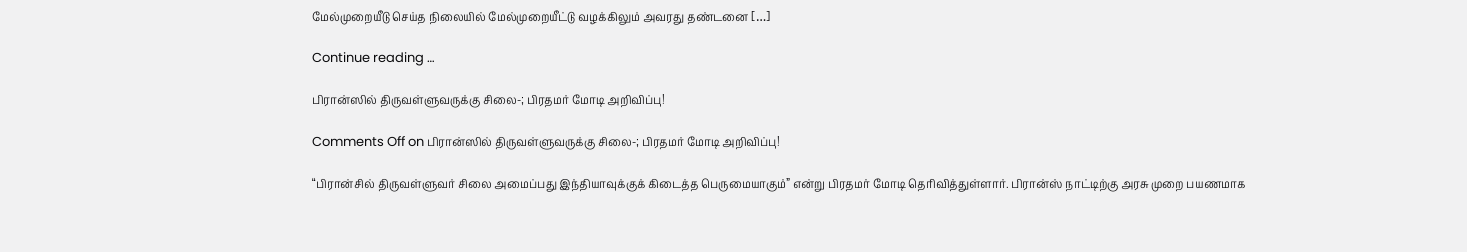மேல்முறையீடு செய்த நிலையில் மேல்முறையீட்டு வழக்கிலும் அவரது தண்டனை […]

Continue reading …

பிரான்ஸில் திருவள்ளுவருக்கு சிலை-; பிரதமர் மோடி அறிவிப்பு!

Comments Off on பிரான்ஸில் திருவள்ளுவருக்கு சிலை-; பிரதமர் மோடி அறிவிப்பு!

“பிரான்சில் திருவள்ளுவர் சிலை அமைப்பது இந்தியாவுக்குக் கிடைத்த பெருமையாகும்” என்று பிரதமர் மோடி தெரிவித்துள்ளார். பிரான்ஸ் நாட்டிற்கு அரசு முறை பயணமாக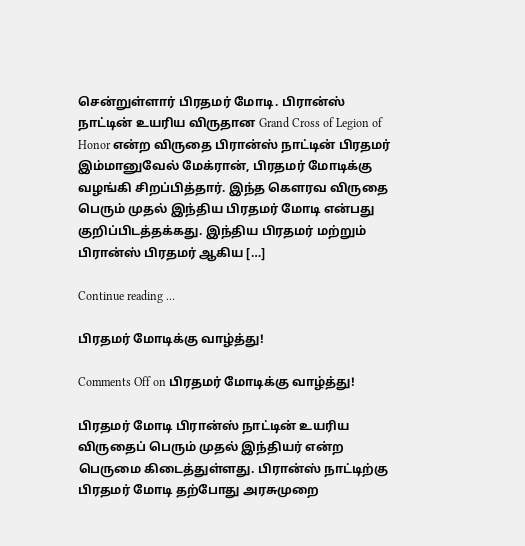சென்றுள்ளார் பிரதமர் மோடி. பிரான்ஸ் நாட்டின் உயரிய விருதான Grand Cross of Legion of Honor என்ற விருதை பிரான்ஸ் நாட்டின் பிரதமர் இம்மானுவேல் மேக்ரான், பிரதமர் மோடிக்கு வழங்கி சிறப்பித்தார். இந்த கௌரவ விருதை பெரும் முதல் இந்திய பிரதமர் மோடி என்பது குறிப்பிடத்தக்கது. இந்திய பிரதமர் மற்றும் பிரான்ஸ் பிரதமர் ஆகிய […]

Continue reading …

பிரதமர் மோடிக்கு வாழ்த்து!

Comments Off on பிரதமர் மோடிக்கு வாழ்த்து!

பிரதமர் மோடி பிரான்ஸ் நாட்டின் உயரிய விருதைப் பெரும் முதல் இந்தியர் என்ற பெருமை கிடைத்துள்ளது. பிரான்ஸ் நாட்டிற்கு பிரதமர் மோடி தற்போது அரசுமுறை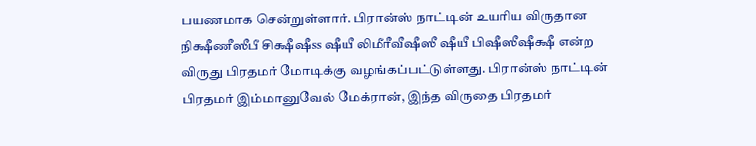பயணமாக சென்றுள்ளார். பிரான்ஸ் நாட்டின் உயரிய விருதான நிக்ஷீணீஸீபீ சிக்ஷீஷீss ஷீயீ லிமீரீவீஷீஸீ ஷீயீ பிஷீஸீஷீக்ஷீ என்ற விருது பிரதமர் மோடிக்கு வழங்கப்பட்டுள்ளது. பிரான்ஸ் நாட்டின் பிரதமர் இம்மானுவேல் மேக்ரான், இந்த விருதை பிரதமர்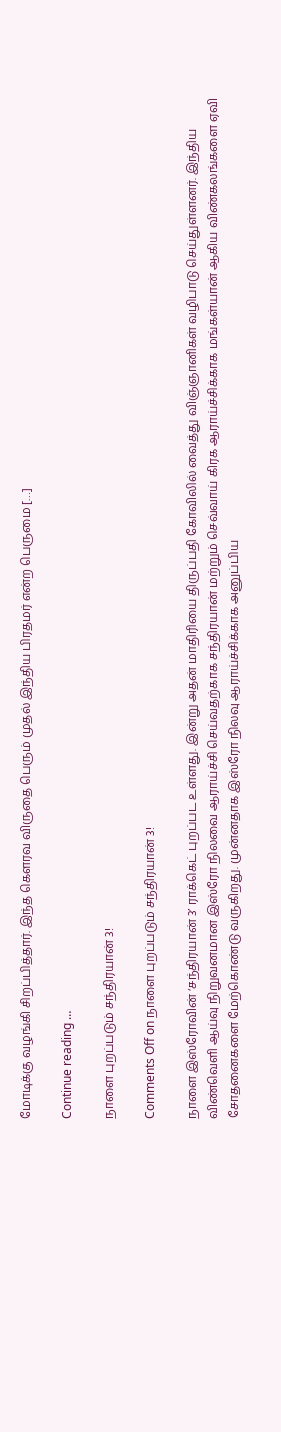மோடிக்கு வழங்கி சிறப்பித்தார். இந்த கௌரவ விருதை பெரும் முதல் இந்திய பிரதமர் என்ற பெருமை […]

Continue reading …

நாளை புறப்படும் சந்திரயான் 3!

Comments Off on நாளை புறப்படும் சந்திரயான் 3!

நாளை இஸ்ரோவின் ‘சந்திரயான் 3’ ராக்கெட் புறப்பட உள்ளது. இன்று அதன் மாதிரியை திருப்பதி கோவிலில் வைத்து விஞ்ஞானிகள் வழிபாடு செய்துள்ளனர். இந்திய விண்வெளி ஆய்வு நிறுவனமான இஸ்ரோ நிலவை ஆராய்ச்சி செய்வதற்காக சந்திரயான் மற்றும் செவ்வாய் கிரக ஆராய்ச்சிக்காக மங்கள்யான் ஆகிய விண்கலங்களை ஏவி சோதனைகளை மேற்கொண்டு வருகிறது. முன்னதாக இஸ்ரோ நிலவு ஆராய்ச்சிக்காக அனுப்பிய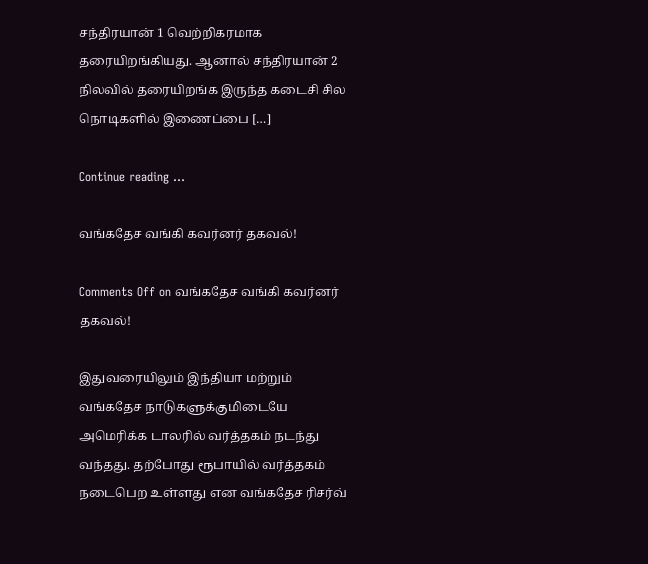சந்திரயான் 1 வெற்றிகரமாக தரையிறங்கியது. ஆனால் சந்திரயான் 2 நிலவில் தரையிறங்க இருந்த கடைசி சில நொடிகளில் இணைப்பை […]

Continue reading …

வங்கதேச வங்கி கவர்னர் தகவல்!

Comments Off on வங்கதேச வங்கி கவர்னர் தகவல்!

இதுவரையிலும் இந்தியா மற்றும் வங்கதேச நாடுகளுக்குமிடையே அமெரிக்க டாலரில் வர்த்தகம் நடந்து வந்தது. தற்போது ரூபாயில் வர்த்தகம் நடைபெற உள்ளது என வங்கதேச ரிசர்வ்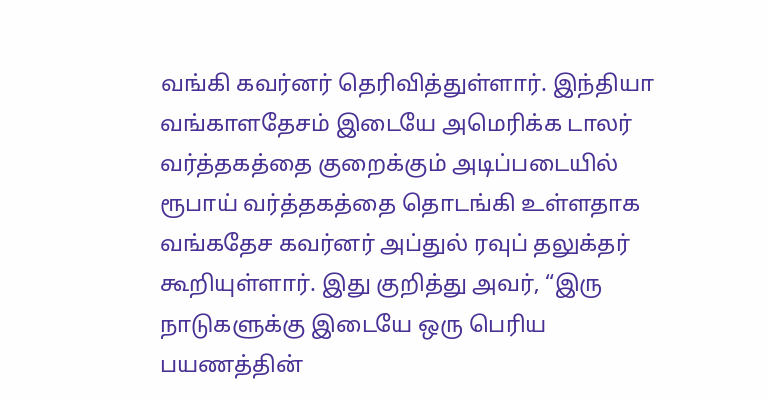வங்கி கவர்னர் தெரிவித்துள்ளார். இந்தியா வங்காளதேசம் இடையே அமெரிக்க டாலர் வர்த்தகத்தை குறைக்கும் அடிப்படையில் ரூபாய் வர்த்தகத்தை தொடங்கி உள்ளதாக வங்கதேச கவர்னர் அப்துல் ரவுப் தலுக்தர் கூறியுள்ளார். இது குறித்து அவர், “இரு நாடுகளுக்கு இடையே ஒரு பெரிய பயணத்தின்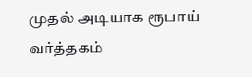முதல் அடியாக ரூபாய் வர்த்தகம்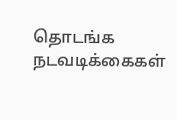தொடங்க நடவடிக்கைகள்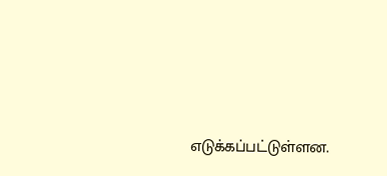எடுக்கப்பட்டுள்ளன.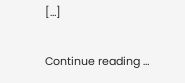[…]

Continue reading …